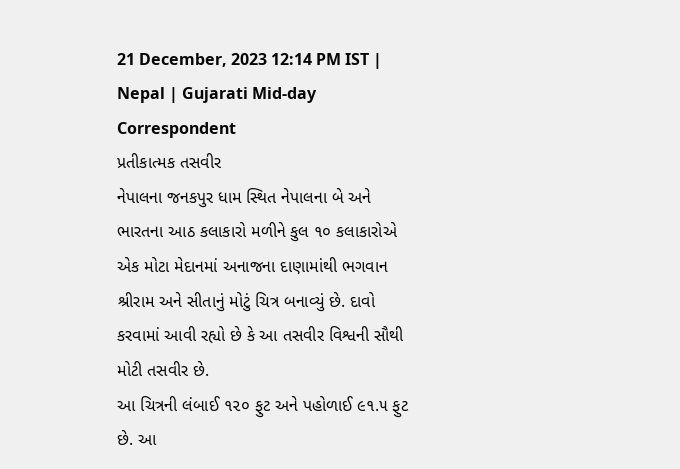21 December, 2023 12:14 PM IST | Nepal | Gujarati Mid-day Correspondent
પ્રતીકાત્મક તસવીર
નેપાલના જનકપુર ધામ સ્થિત નેપાલના બે અને ભારતના આઠ કલાકારો મળીને કુલ ૧૦ કલાકારોએ એક મોટા મેદાનમાં અનાજના દાણામાંથી ભગવાન શ્રીરામ અને સીતાનું મોટું ચિત્ર બનાવ્યું છે. દાવો કરવામાં આવી રહ્યો છે કે આ તસવીર વિશ્વની સૌથી મોટી તસવીર છે.
આ ચિત્રની લંબાઈ ૧૨૦ ફુટ અને પહોળાઈ ૯૧.૫ ફુટ છે. આ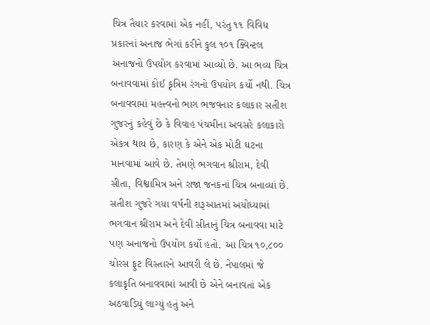ચિત્ર તૈયાર કરવામાં એક નહીં, પરંતુ ૧૧ વિવિધ પ્રકારનાં અનાજ ભેગાં કરીને કુલ ૧૦૧ ક્વિન્ટલ અનાજનો ઉપયોગ કરવામાં આવ્યો છે. આ ભવ્ય ચિત્ર બનાવવામાં કોઈ કૃત્રિમ રંગનો ઉપયોગ કર્યો નથી. ચિત્ર બનાવવામાં મહત્ત્વનો ભાગ ભજવનાર કલાકાર સતીશ ગુજરનું કહેવું છે કે વિવાહ પંચમીના અવસરે કલાકારો એકત્ર થાય છે, કારણ કે એને એક મોટી ઘટના માનવામાં આવે છે. તેમણે ભગવાન શ્રીરામ, દેવી સીતા, વિશ્વામિત્ર અને રાજા જનકનાં ચિત્ર બનાવ્યાં છે.
સતીશ ગુજરે ગયા વર્ષની શરૂઆતમાં અયોધ્યામાં ભગવાન શ્રીરામ અને દેવી સીતાનું ચિત્ર બનાવવા માટે પણ અનાજનો ઉપયોગ કર્યો હતો. આ ચિત્ર ૧૦,૮૦૦ ચોરસ ફુટ વિસ્તારને આવરી લે છે. નેપાલમાં જે કલાકૃતિ બનાવવામાં આવી છે એને બનાવતાં એક અઠવાડિયું લાગ્યું હતું અને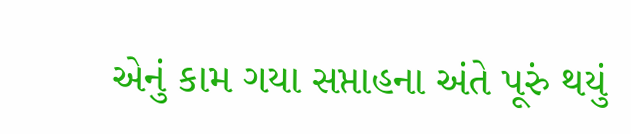એનું કામ ગયા સપ્તાહના અંતે પૂરું થયું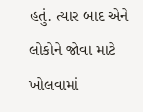હતું. ત્યાર બાદ એને લોકોને જોવા માટે ખોલવામાં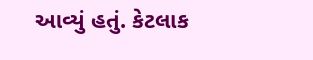આવ્યું હતું. કેટલાક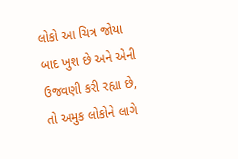લોકો આ ચિત્ર જોયા બાદ ખુશ છે અને એની ઉજવણી કરી રહ્યા છે, તો અમુક લોકોને લાગે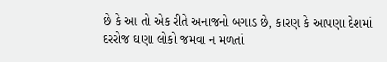છે કે આ તો એક રીતે અનાજનો બગાડ છે, કારણ કે આપણા દેશમાં દરરોજ ઘણા લોકો જમવા ન મળતાં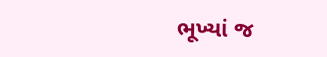ભૂખ્યાં જ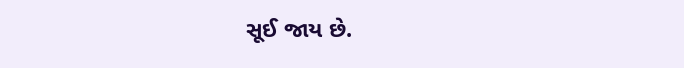સૂઈ જાય છે.